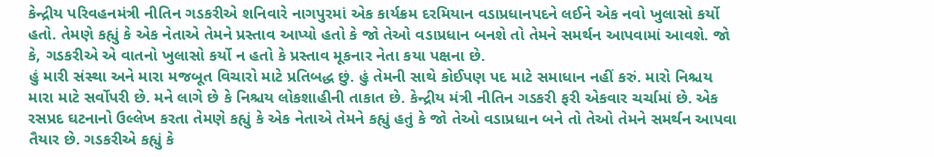કેન્દ્રીય પરિવહનમંત્રી નીતિન ગડકરીએ શનિવારે નાગપુરમાં એક કાર્યક્રમ દરમિયાન વડાપ્રધાનપદને લઈને એક નવો ખુલાસો કર્યો હતો. તેમણે કહ્યું કે એક નેતાએ તેમને પ્રસ્તાવ આપ્યો હતો કે જો તેઓ વડાપ્રધાન બનશે તો તેમને સમર્થન આપવામાં આવશે. જો કે, ગડકરીએ એ વાતનો ખુલાસો કર્યો ન હતો કે પ્રસ્તાવ મૂકનાર નેતા કયા પક્ષના છે.
હું મારી સંસ્થા અને મારા મજબૂત વિચારો માટે પ્રતિબદ્ધ છું. હું તેમની સાથે કોઈપણ પદ માટે સમાધાન નહીં કરું. મારો નિશ્ચય મારા માટે સર્વોપરી છે. મને લાગે છે કે નિશ્ચય લોકશાહીની તાકાત છે. કેન્દ્રીય મંત્રી નીતિન ગડકરી ફરી એકવાર ચર્ચામાં છે. એક રસપ્રદ ઘટનાનો ઉલ્લેખ કરતા તેમણે કહ્યું કે એક નેતાએ તેમને કહ્યું હતું કે જો તેઓ વડાપ્રધાન બને તો તેઓ તેમને સમર્થન આપવા તૈયાર છે. ગડકરીએ કહ્યું કે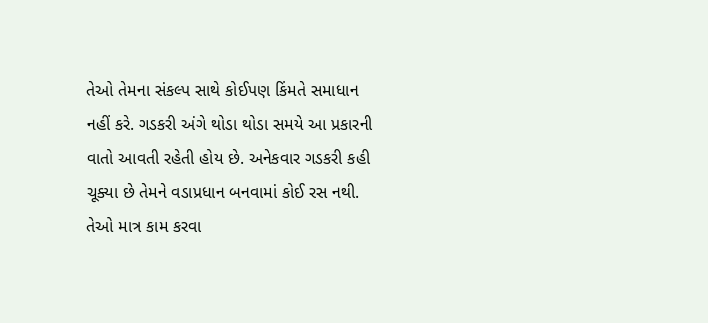તેઓ તેમના સંકલ્પ સાથે કોઈપણ કિંમતે સમાધાન નહીં કરે. ગડકરી અંગે થોડા થોડા સમયે આ પ્રકારની વાતો આવતી રહેતી હોય છે. અનેકવાર ગડકરી કહી ચૂક્યા છે તેમને વડાપ્રધાન બનવામાં કોઈ રસ નથી. તેઓ માત્ર કામ કરવા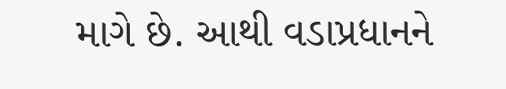માગે છે. આથી વડાપ્રધાનને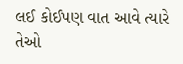લઈ કોઈપણ વાત આવે ત્યારે તેઓ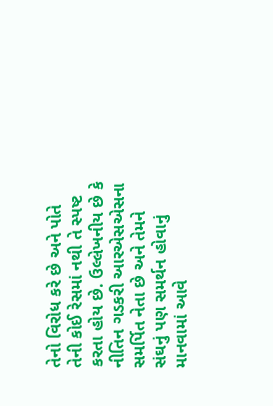તેનો વિરોધ કરે છે અને પોતે તેની કોઈ રેસમાં નથી તે સ્પષ્ટ કરતા હોય છે. ઉલ્લેખનીય છે કે નીતિન ગડકરી આરએસએસના સમર્પિત નેતા છે અને તેમને સંઘનું પણ સમર્થન હોવાનું માનવામાં આવે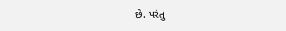છે. પરંતુ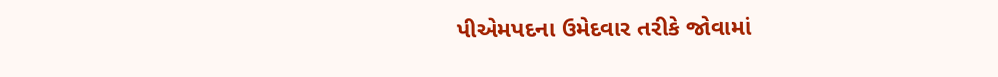પીએમપદના ઉમેદવાર તરીકે જોવામાં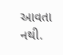આવતા નથી.